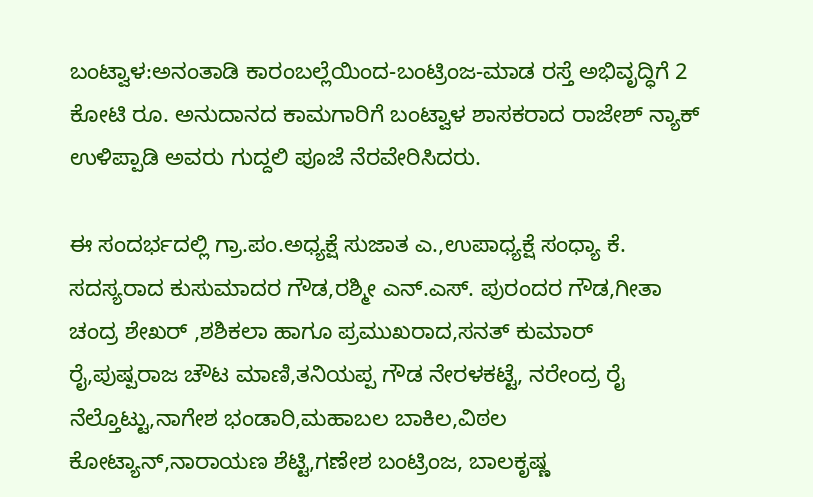ಬಂಟ್ವಾಳ:ಅನಂತಾಡಿ ಕಾರಂಬಲ್ಲೆಯಿಂದ-ಬಂಟ್ರಿಂಜ-ಮಾಡ ರಸ್ತೆ ಅಭಿವೃದ್ಧಿಗೆ 2 ಕೋಟಿ ರೂ. ಅನುದಾನದ ಕಾಮಗಾರಿಗೆ ಬಂಟ್ವಾಳ ಶಾಸಕರಾದ ರಾಜೇಶ್ ನ್ಯಾಕ್ ಉಳಿಪ್ಪಾಡಿ ಅವರು ಗುದ್ದಲಿ ಪೂಜೆ ನೆರವೇರಿಸಿದರು.

ಈ ಸಂದರ್ಭದಲ್ಲಿ ಗ್ರಾ.ಪಂ.ಅಧ್ಯಕ್ಷೆ ಸುಜಾತ ಎ.,ಉಪಾಧ್ಯಕ್ಷೆ ಸಂಧ್ಯಾ ಕೆ. ಸದಸ್ಯರಾದ ಕುಸುಮಾದರ ಗೌಡ,ರಶ್ಮೀ ಎನ್.ಎಸ್. ಪುರಂದರ ಗೌಡ,ಗೀತಾ ಚಂದ್ರ ಶೇಖರ್ ,ಶಶಿಕಲಾ ಹಾಗೂ ಪ್ರಮುಖರಾದ,ಸನತ್ ಕುಮಾರ್ ರೈ,ಪುಷ್ಪರಾಜ ಚೌಟ ಮಾಣಿ,ತನಿಯಪ್ಪ ಗೌಡ ನೇರಳಕಟ್ಟೆ, ನರೇಂದ್ರ ರೈ ನೆಲ್ತೊಟ್ಟು,ನಾಗೇಶ ಭಂಡಾರಿ,ಮಹಾಬಲ ಬಾಕಿಲ,ವಿಠಲ ಕೋಟ್ಯಾನ್,ನಾರಾಯಣ ಶೆಟ್ಟಿ,ಗಣೇಶ ಬಂಟ್ರಿಂಜ, ಬಾಲಕೃಷ್ಣ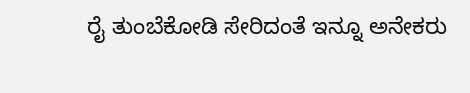ರೈ ತುಂಬೆಕೋಡಿ ಸೇರಿದಂತೆ ಇನ್ನೂ ಅನೇಕರು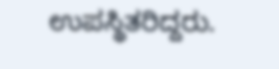ಉಪಸ್ಥಿತರಿದ್ದರು.